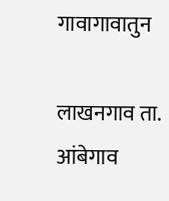गावागावातुन

लाखनगाव ता. आंबेगाव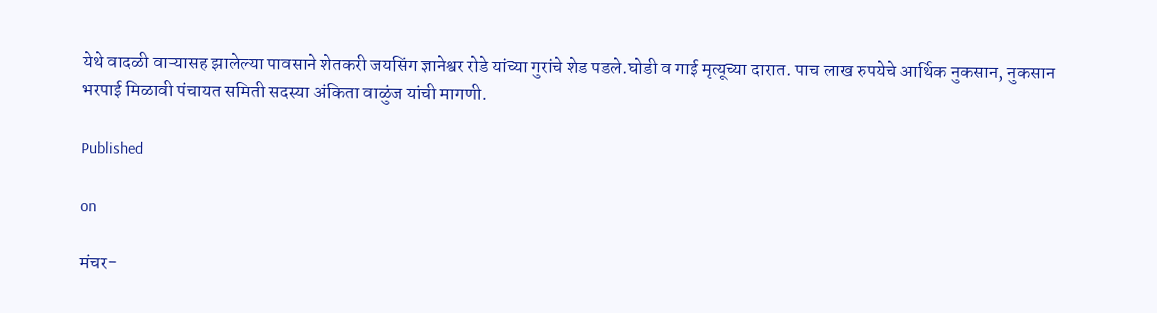येथे वादळी वाऱ्यासह झालेल्या पावसाने शेतकरी जयसिंग ज्ञानेश्वर रोडे यांच्या गुरांचे शेड पडले.घोडी व गाई मृत्यूच्या दारात. पाच लाख रुपयेचे आर्थिक नुकसान, नुकसान भरपाई मिळावी पंचायत समिती सदस्या अंकिता वाळुंज यांची मागणी.

Published

on

मंचर-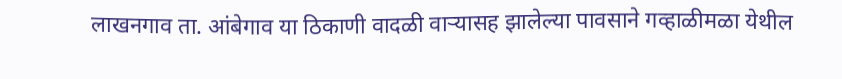लाखनगाव ता. आंबेगाव या ठिकाणी वादळी वाऱ्यासह झालेल्या पावसाने गव्हाळीमळा येथील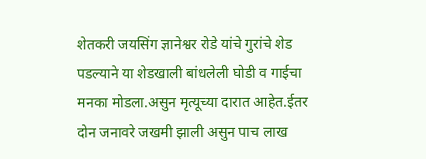शेतकरी जयसिंग ज्ञानेश्वर रोडे यांचे गुरांचे शेड पडल्याने या शेडखाली बांधलेली घोडी व गाईचा मनका मोडला.असुन मृत्यूच्या दारात आहेत.ईतर दोन जनावरे जखमी झाली असुन पाच लाख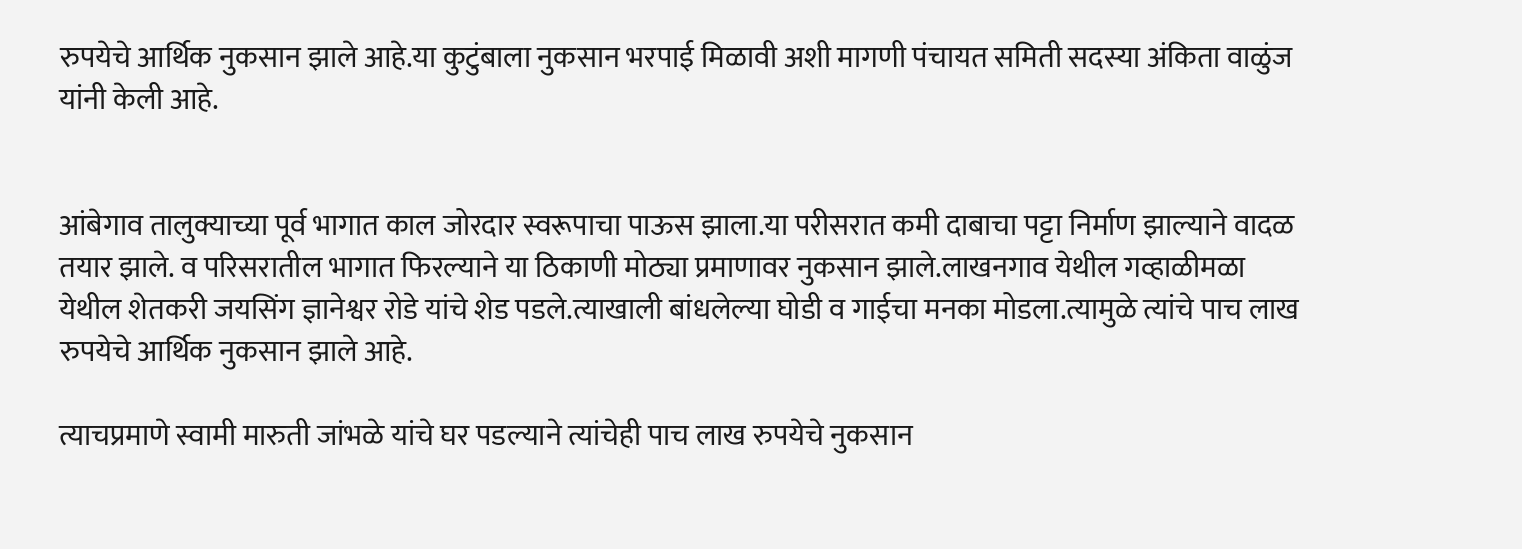रुपयेचे आर्थिक नुकसान झाले आहे.या कुटुंबाला नुकसान भरपाई मिळावी अशी मागणी पंचायत समिती सदस्या अंकिता वाळुंज यांनी केली आहे.


आंबेगाव तालुक्याच्या पूर्व भागात काल जोरदार स्वरूपाचा पाऊस झाला.या परीसरात कमी दाबाचा पट्टा निर्माण झाल्याने वादळ तयार झाले. व परिसरातील भागात फिरल्याने या ठिकाणी मोठ्या प्रमाणावर नुकसान झाले.लाखनगाव येथील गव्हाळीमळा येथील शेतकरी जयसिंग ज्ञानेश्वर रोडे यांचे शेड पडले.त्याखाली बांधलेल्या घोडी व गाईचा मनका मोडला.त्यामुळे त्यांचे पाच लाख रुपयेचे आर्थिक नुकसान झाले आहे.

त्याचप्रमाणे स्वामी मारुती जांभळे यांचे घर पडल्याने त्यांचेही पाच लाख रुपयेचे नुकसान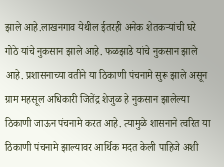झाले आहे.लाखनगाव येथील ईतरही अनेक शेतकऱ्यांची घरे गोठे यांचे नुकसान झाले आहे. फळझाडे यांचे नुकसान झाले आहे. प्रशासनाच्या वतीने या ठिकाणी पंचनामे सुरू झाले असून ग्राम महसूल अधिकारी जितेंद्र शेजुळ हे नुकसान झालेल्या ठिकाणी जाऊन पंचनामे करत आहे. त्यामुळे शासनाने त्वरित या ठिकाणी पंचनामे झाल्यावर आर्थिक मदत केली पाहिजे अशी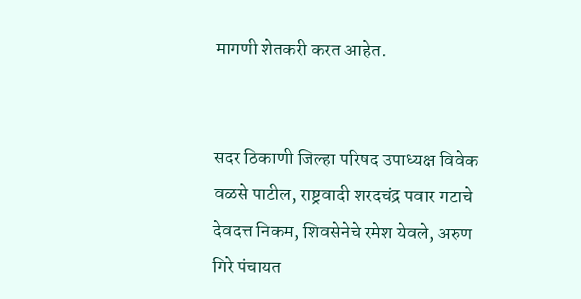मागणी शेतकरी करत आहेत.


सदर ठिकाणी जिल्हा परिषद उपाध्यक्ष विवेक वळसे पाटील, राष्ट्रवादी शरदचंद्र पवार गटाचे देवदत्त निकम, शिवसेनेचे रमेश येवले, अरुण गिरे पंचायत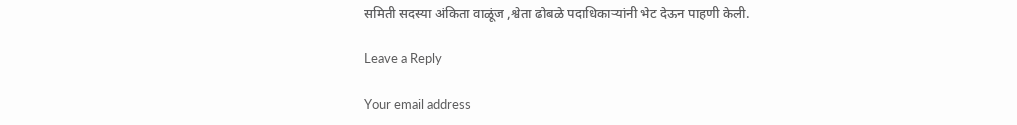समिती सदस्या अंकिता वाळूंज ,श्वेता ढोबळे पदाधिकाऱ्यांनी भेट देऊन पाहणी केली.

Leave a Reply

Your email address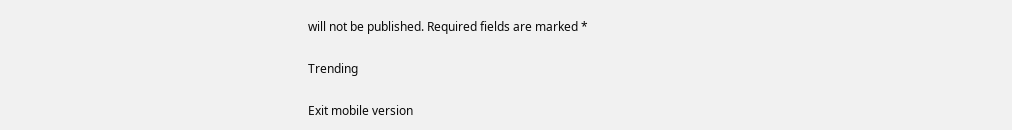will not be published. Required fields are marked *

Trending

Exit mobile version